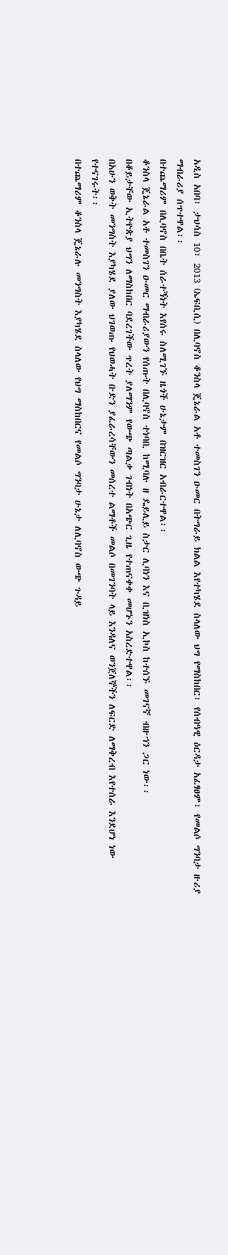አዲስ አበባ፣ ታህሳስ 10፣ 2013 (ኤፍቢሲ) በሊባኖስ ቆንስላ ጄኔራል አቶ ተመስገን ዑመር በትግራይ ክልል እየተካሄደ ስላለው ህግ የማስከበር፣ የሰብዓዊ ዕርዳታ አፈፃፀም፣ የመልሶ ግንባታ ዙሪያ ማብራሪያ ሰጥተዋል፡፡
በተጨማሪም በሊባኖስ በቤት ሰራተኝነት እየሰሩ ስለሚገኙ ዜጎች ሁኔታም በዝርዝር አብራርተዋል፡፡
ቆንስላ ጄኔራል አቶ ተመስገን ዑመር ማብራሪያውን የሰጡት በሊባኖስ ተነባቢ ከሚባሉ ዘ ዴይሊይ ስታር ሊባነን እና ቢዝነስ ኢኮስ ከተሰኙ መገናኛ ብዙኀን ጋር ነው፡፡
በቆይታቸው ኢትዮጵያ ህግን ለማስከበር ባደረገችው ጥረት ያለማንም የውጭ ጣልቃ ገብነት በአጭር ጊዜ የተጠናቀቀ መሆኑን አስረድተዋል፡፡
በአሁን ወቅት መንግስት እያካሄደ ያለው ህገወጡ የህወሓት ቡድን ያፈራረሳቸውን መሰረተ ልማቶች መልሶ በመገንባት ላይ እንዳለና ወንጀለኞችን ለፍርድ ለማቅረብ እየተሰራ እንደሆነ ነው የተናገሩት፡፡
በተጨማሪም ቆንስላ ጄኔራሉ መንግስት እያካሄደ ስላለው የህግ ማስከበርና የመልሶ ግንባታ ሁኔታ ለሊባኖስ ውጭ ጉዳይ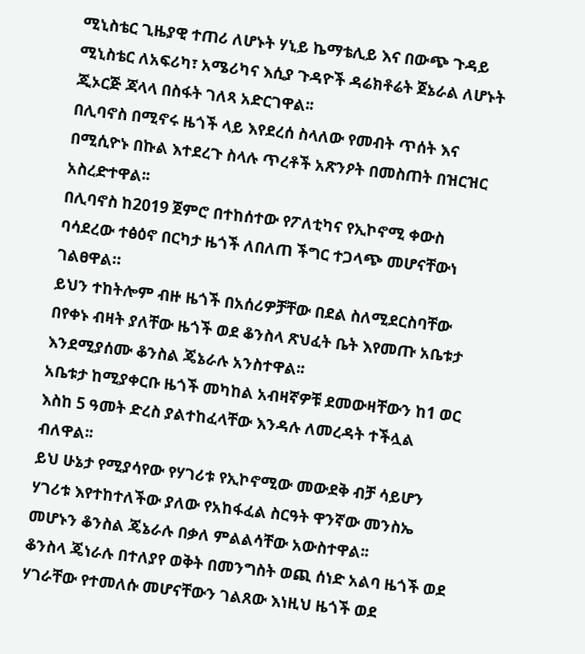ሚኒስቴር ጊዜያዊ ተጠሪ ለሆኑት ሃኒይ ኬማቴሊይ እና በውጭ ጉዳይ ሚኒስቴር ለአፍሪካ፣ አሜሪካና እሲያ ጉዳዮች ዳሬክቶሬት ጀኔራል ለሆኑት ጂኦርጅ ጃላላ በስፋት ገለጻ አድርገዋል፡፡
በሊባኖስ በሚኖሩ ዜጎች ላይ እየደረሰ ስላለው የመብት ጥሰት እና በሚሲዮኑ በኩል እተደረጉ ስላሉ ጥረቶች አጽንዖት በመስጠት በዝርዝር አስረድተዋል፡፡
በሊባኖስ ከ2019 ጀምሮ በተከሰተው የፖለቲካና የኢኮኖሚ ቀውስ ባሳደረው ተፅዕኖ በርካታ ዜጎች ለበለጠ ችግር ተጋላጭ መሆናቸውነ ገልፀዋል።
ይህን ተከትሎም ብዙ ዜጎች በአሰሪዎቻቸው በደል ስለሚደርስባቸው በየቀኑ ብዛት ያለቸው ዜጎች ወደ ቆንስላ ጽህፈት ቤት እየመጡ አቤቱታ እንደሚያሰሙ ቆንስል ጄኔራሉ አንስተዋል፡፡
አቤቱታ ከሚያቀርቡ ዜጎች መካከል አብዛኛዎቹ ደመውዛቸውን ከ1 ወር እስከ 5 ዓመት ድረስ ያልተከፈላቸው እንዳሉ ለመረዳት ተችሏል ብለዋል፡፡
ይህ ሁኔታ የሚያሳየው የሃገሪቱ የኢኮኖሚው መውደቅ ብቻ ሳይሆን ሃገሪቱ እየተከተለችው ያለው የአከፋፈል ስርዓት ዋንኛው መንስኤ መሆኑን ቆንስል ጄኔራሉ በቃለ ምልልሳቸው አውስተዋል፡፡
ቆንስላ ጄነራሉ በተለያየ ወቅት በመንግስት ወጪ ሰነድ አልባ ዜጎች ወደ ሃገራቸው የተመለሱ መሆናቸውን ገልጸው እነዚህ ዜጎች ወደ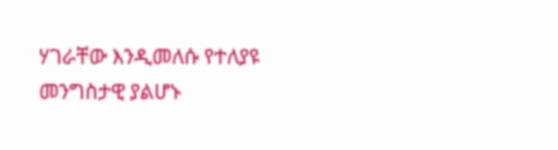ሃገራቸው እንዲመለሱ የተለያዩ መንግስታዊ ያልሆኑ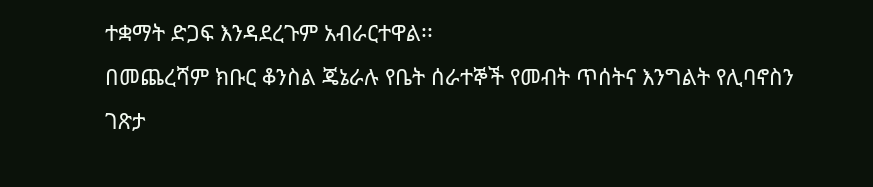ተቋማት ድጋፍ እንዳደረጉም አብራርተዋል፡፡
በመጨረሻም ክቡር ቆንስል ጄኔራሉ የቤት ሰራተኞች የመብት ጥሰትና እንግልት የሊባኖስን ገጽታ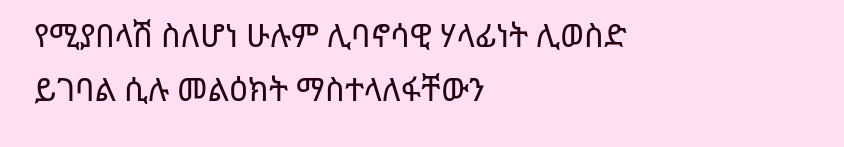የሚያበላሽ ስለሆነ ሁሉም ሊባኖሳዊ ሃላፊነት ሊወስድ ይገባል ሲሉ መልዕክት ማስተላለፋቸውን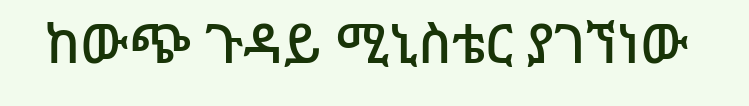ከውጭ ጉዳይ ሚኒስቴር ያገኘነው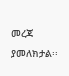መረጃ ያመለክታል፡፡